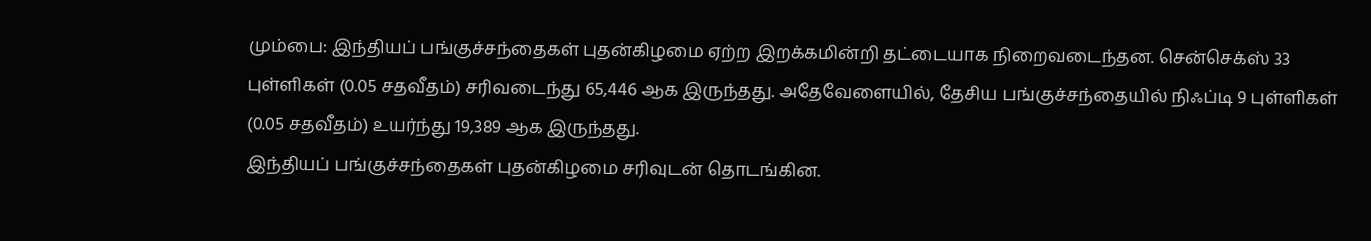மும்பை: இந்தியப் பங்குச்சந்தைகள் புதன்கிழமை ஏற்ற இறக்கமின்றி தட்டையாக நிறைவடைந்தன. சென்செக்ஸ் 33 புள்ளிகள் (0.05 சதவீதம்) சரிவடைந்து 65,446 ஆக இருந்தது. அதேவேளையில், தேசிய பங்குச்சந்தையில் நிஃப்டி 9 புள்ளிகள் (0.05 சதவீதம்) உயர்ந்து 19,389 ஆக இருந்தது.
இந்தியப் பங்குச்சந்தைகள் புதன்கிழமை சரிவுடன் தொடங்கின.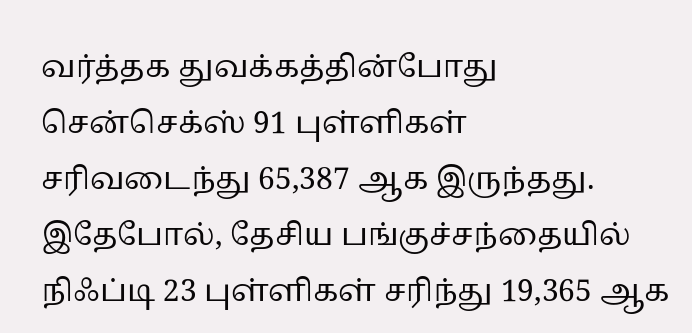வர்த்தக துவக்கத்தின்போது சென்செக்ஸ் 91 புள்ளிகள் சரிவடைந்து 65,387 ஆக இருந்தது. இதேபோல், தேசிய பங்குச்சந்தையில் நிஃப்டி 23 புள்ளிகள் சரிந்து 19,365 ஆக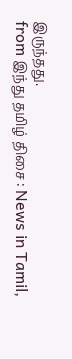இருந்தது.
from இந்து தமிழ் திசை : News in Tamil,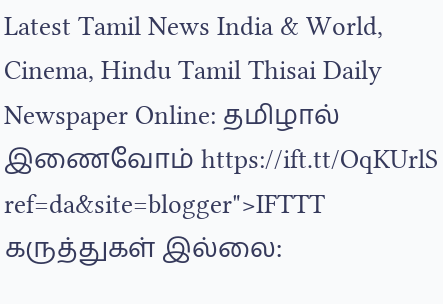Latest Tamil News India & World, Cinema, Hindu Tamil Thisai Daily Newspaper Online: தமிழால் இணைவோம் https://ift.tt/OqKUrlS
ref=da&site=blogger">IFTTT
கருத்துகள் இல்லை: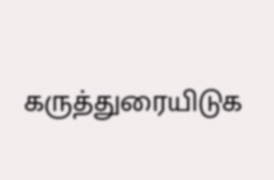கருத்துரையிடுக